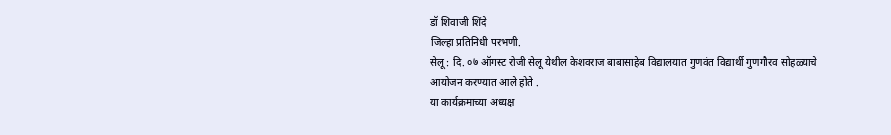डॉ शिवाजी शिंदे
जिल्हा प्रतिनिधी परभणी.
सेलू : दि. ०७ ऑगस्ट रोजी सेलू येथील केशवराज बाबासाहेब विद्यालयात गुणवंत विद्यार्थी गुणगौरव सोहळ्याचे आयोजन करण्यात आले होते .
या कार्यक्रमाच्या अध्यक्ष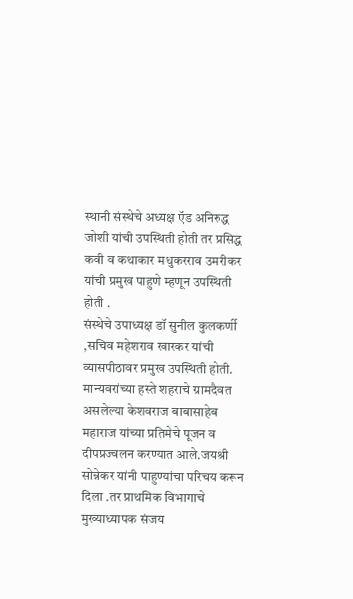स्थानी संस्थेचे अध्यक्ष ऍड अनिरुद्ध जोशी यांची उपस्थिती होती तर प्रसिद्ध कवी व कथाकार मधुकरराव उमरीकर यांची प्रमुख पाहुणे म्हणून उपस्थिती होती .
संस्थेचे उपाध्यक्ष डॉ सुनील कुलकर्णी ,सचिव महेशराव खारकर यांची व्यासपीठावर प्रमुख उपस्थिती होती. मान्यवरांच्या हस्ते शहराचे ग्रामदैवत असलेल्या केशवराज बाबासाहेब महाराज यांच्या प्रतिमेचे पूजन व दीपप्रज्वलन करण्यात आले.जयश्री सोन्नेकर यांनी पाहुण्यांचा परिचय करून दिला .तर प्राथमिक विभागाचे मुख्याध्यापक संजय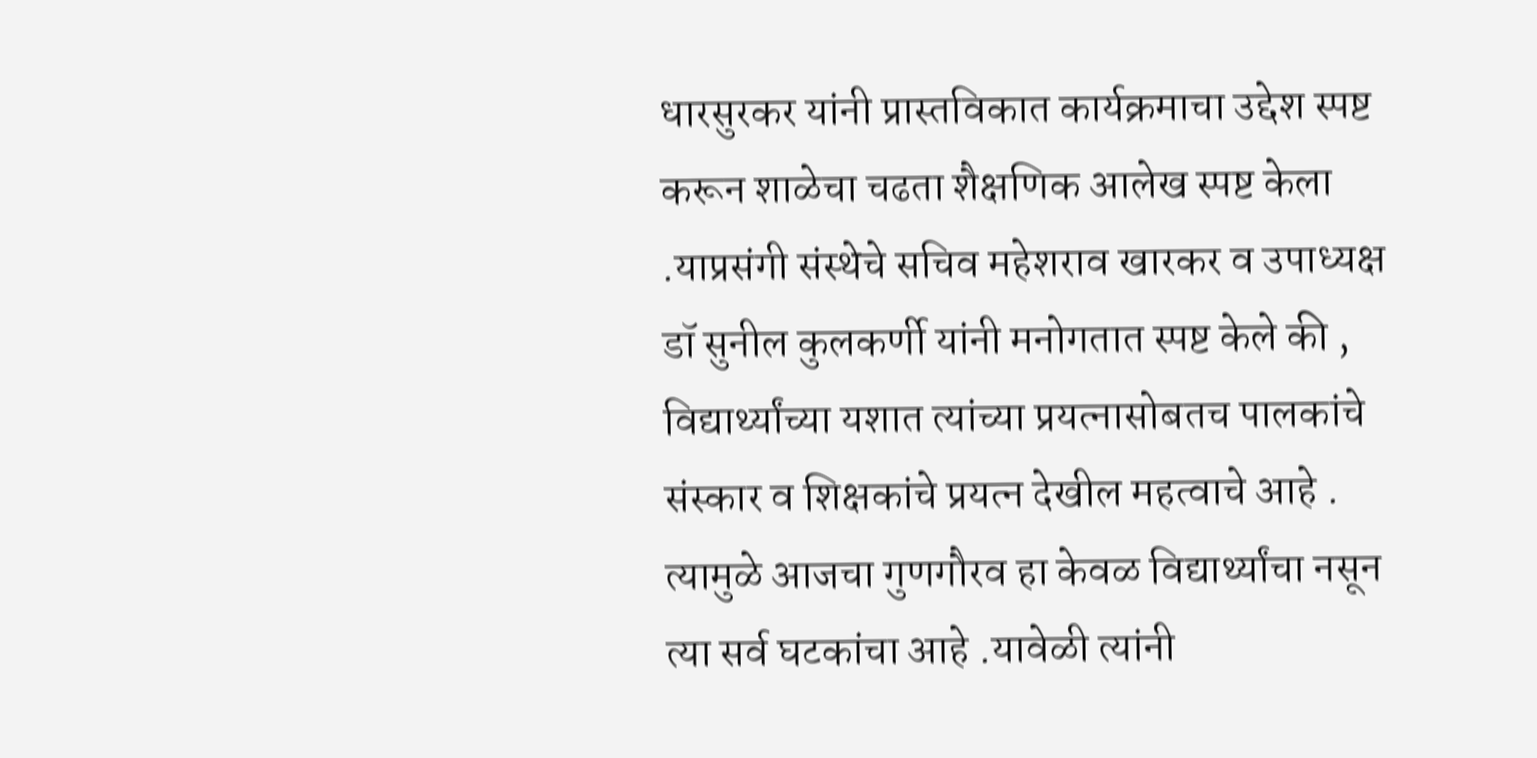धारसुरकर यांनी प्रास्तविकात कार्यक्रमाचा उद्देश स्पष्ट करून शाळेचा चढता शैक्षणिक आलेख स्पष्ट केला .याप्रसंगी संस्थेचे सचिव महेशराव खारकर व उपाध्यक्ष डॉ सुनील कुलकर्णी यांनी मनोगतात स्पष्ट केले की ,
विद्यार्थ्यांच्या यशात त्यांच्या प्रयत्नासोबतच पालकांचे संस्कार व शिक्षकांचे प्रयत्न देखील महत्वाचे आहे . त्यामुळे आजचा गुणगौरव हा केवळ विद्यार्थ्यांचा नसून त्या सर्व घटकांचा आहे .यावेळी त्यांनी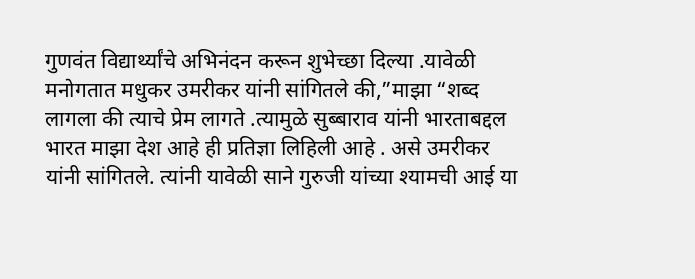गुणवंत विद्यार्थ्यांचे अभिनंदन करून शुभेच्छा दिल्या .यावेळी मनोगतात मधुकर उमरीकर यांनी सांगितले की,”माझा “शब्द लागला की त्याचे प्रेम लागते .त्यामुळे सुब्बाराव यांनी भारताबद्दल भारत माझा देश आहे ही प्रतिज्ञा लिहिली आहे . असे उमरीकर यांनी सांगितले. त्यांनी यावेळी साने गुरुजी यांच्या श्यामची आई या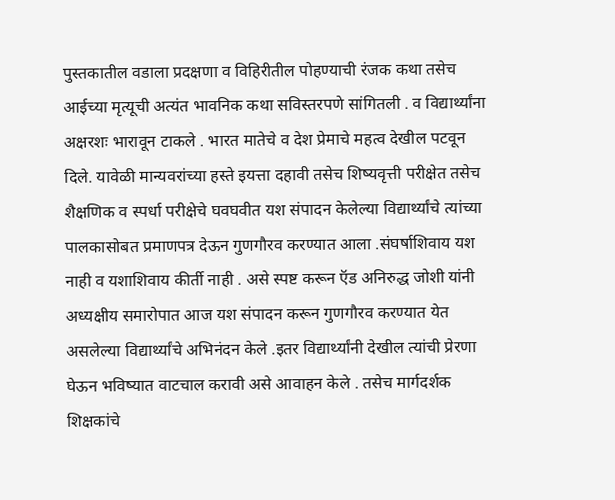पुस्तकातील वडाला प्रदक्षणा व विहिरीतील पोहण्याची रंजक कथा तसेच आईच्या मृत्यूची अत्यंत भावनिक कथा सविस्तरपणे सांगितली . व विद्यार्थ्यांना अक्षरशः भारावून टाकले . भारत मातेचे व देश प्रेमाचे महत्व देखील पटवून दिले. यावेळी मान्यवरांच्या हस्ते इयत्ता दहावी तसेच शिष्यवृत्ती परीक्षेत तसेच शैक्षणिक व स्पर्धा परीक्षेचे घवघवीत यश संपादन केलेल्या विद्यार्थ्यांचे त्यांच्या पालकासोबत प्रमाणपत्र देऊन गुणगौरव करण्यात आला .संघर्षाशिवाय यश नाही व यशाशिवाय कीर्ती नाही . असे स्पष्ट करून ऍड अनिरुद्ध जोशी यांनी अध्यक्षीय समारोपात आज यश संपादन करून गुणगौरव करण्यात येत असलेल्या विद्यार्थ्यांचे अभिनंदन केले .इतर विद्यार्थ्यांनी देखील त्यांची प्रेरणा घेऊन भविष्यात वाटचाल करावी असे आवाहन केले . तसेच मार्गदर्शक शिक्षकांचे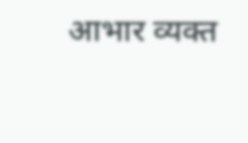आभार व्यक्त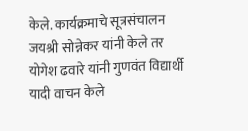केले. कार्यक्रमाचे सूत्रसंचालन जयश्री सोन्नेकर यांनी केले तर योगेश ढवारे यांनी गुणवंत विद्यार्थी यादी वाचन केले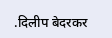.दिलीप बेदरकर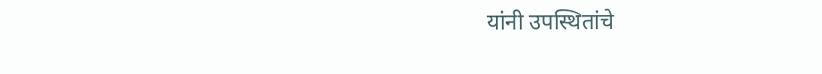यांनी उपस्थितांचे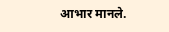आभार मानले.